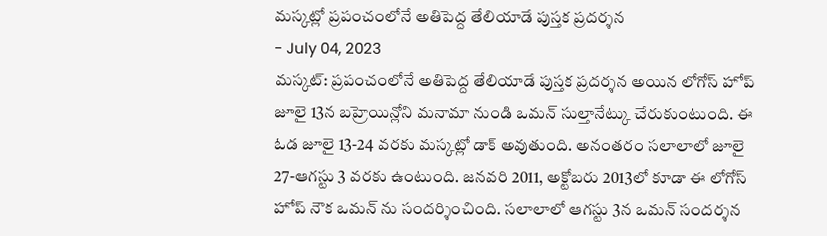మస్కట్లో ప్రపంచంలోనే అతిపెద్ద తేలియాడే పుస్తక ప్రదర్శన
- July 04, 2023
మస్కట్: ప్రపంచంలోనే అతిపెద్ద తేలియాడే పుస్తక ప్రదర్శన అయిన లోగోస్ హోప్ జూలై 13న బహ్రెయిన్లోని మనామా నుండి ఒమన్ సుల్తానేట్కు చేరుకుంటుంది. ఈ ఓడ జూలై 13-24 వరకు మస్కట్లో డాక్ అవుతుంది. అనంతరం సలాలాలో జూలై 27-ఆగస్టు 3 వరకు ఉంటుంది. జనవరి 2011, అక్టోబరు 2013లో కూడా ఈ లోగోస్ హోప్ నౌక ఒమన్ ను సందర్శించింది. సలాలాలో ఆగస్టు 3న ఒమన్ సందర్శన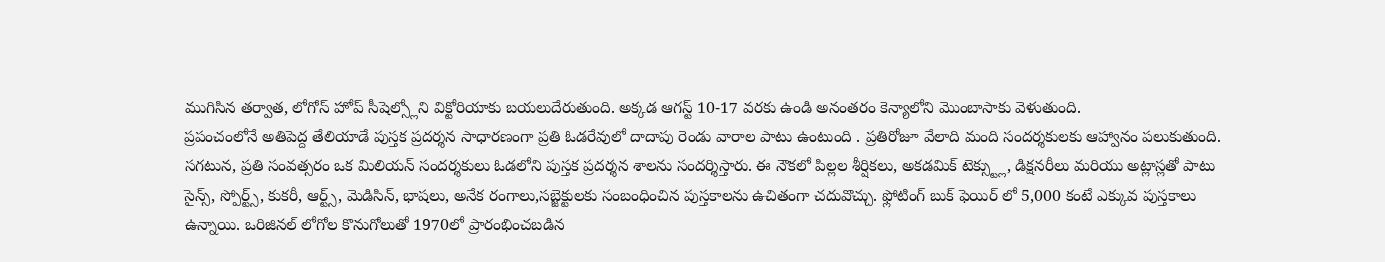ముగిసిన తర్వాత, లోగోస్ హోప్ సీషెల్స్లోని విక్టోరియాకు బయలుదేరుతుంది. అక్కడ ఆగస్ట్ 10-17 వరకు ఉండి అనంతరం కెన్యాలోని మొంబాసాకు వెళుతుంది.
ప్రపంచంలోనే అతిపెద్ద తేలియాడే పుస్తక ప్రదర్శన సాధారణంగా ప్రతి ఓడరేవులో దాదాపు రెండు వారాల పాటు ఉంటుంది . ప్రతిరోజూ వేలాది మంది సందర్శకులకు ఆహ్వానం పలుకుతుంది. సగటున, ప్రతి సంవత్సరం ఒక మిలియన్ సందర్శకులు ఓడలోని పుస్తక ప్రదర్శన శాలను సందర్శిస్తారు. ఈ నౌకలో పిల్లల శీర్షికలు, అకడమిక్ టెక్స్ట్లు, డిక్షనరీలు మరియు అట్లాస్లతో పాటు సైన్స్, స్పోర్ట్స్, కుకరీ, ఆర్ట్స్, మెడిసిన్, భాషలు, అనేక రంగాలు,సబ్జెక్టులకు సంబంధించిన పుస్తకాలను ఉచితంగా చదువొచ్చు. ఫ్లోటింగ్ బుక్ ఫెయిర్ లో 5,000 కంటే ఎక్కువ పుస్తకాలు ఉన్నాయి. ఒరిజినల్ లోగోల కొనుగోలుతో 1970లో ప్రారంభించబడిన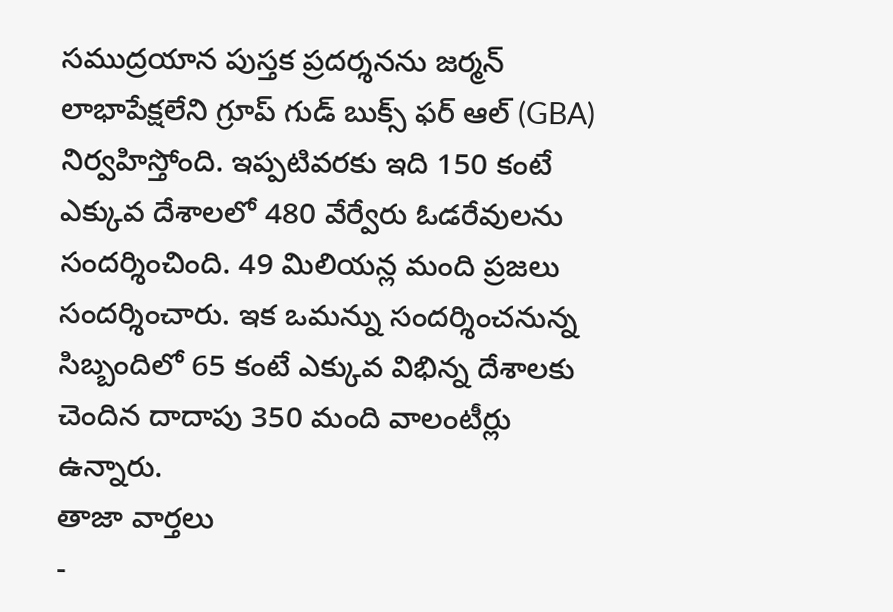సముద్రయాన పుస్తక ప్రదర్శనను జర్మన్ లాభాపేక్షలేని గ్రూప్ గుడ్ బుక్స్ ఫర్ ఆల్ (GBA) నిర్వహిస్తోంది. ఇప్పటివరకు ఇది 150 కంటే ఎక్కువ దేశాలలో 480 వేర్వేరు ఓడరేవులను సందర్శించింది. 49 మిలియన్ల మంది ప్రజలు సందర్శించారు. ఇక ఒమన్ను సందర్శించనున్న సిబ్బందిలో 65 కంటే ఎక్కువ విభిన్న దేశాలకు చెందిన దాదాపు 350 మంది వాలంటీర్లు ఉన్నారు.
తాజా వార్తలు
-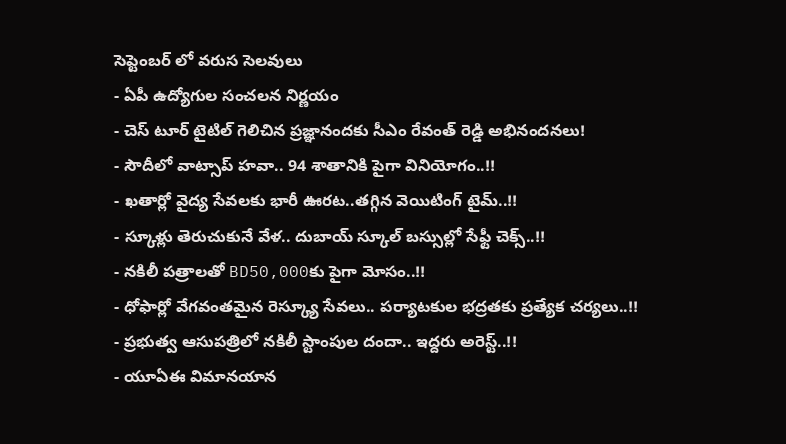సెప్టెంబర్ లో వరుస సెలవులు
- ఏపీ ఉద్యోగుల సంచలన నిర్ణయం
- చెస్ టూర్ టైటిల్ గెలిచిన ప్రజ్ఞానందకు సీఎం రేవంత్ రెడ్డి అభినందనలు!
- సౌదీలో వాట్సాప్ హవా.. 94 శాతానికి పైగా వినియోగం..!!
- ఖతార్లో వైద్య సేవలకు భారీ ఊరట..తగ్గిన వెయిటింగ్ టైమ్..!!
- స్కూళ్లు తెరుచుకునే వేళ.. దుబాయ్ స్కూల్ బస్సుల్లో సేఫ్టీ చెక్స్..!!
- నకిలీ పత్రాలతో BD50,000కు పైగా మోసం..!!
- ధోఫార్లో వేగవంతమైన రెస్క్యూ సేవలు.. పర్యాటకుల భద్రతకు ప్రత్యేక చర్యలు..!!
- ప్రభుత్వ ఆసుపత్రిలో నకిలీ స్టాంపుల దందా.. ఇద్దరు అరెస్ట్..!!
- యూఏఈ విమానయాన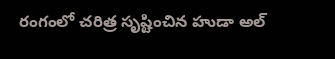రంగంలో చరిత్ర సృష్టించిన హుడా అల్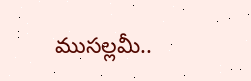ముసల్లమీ..